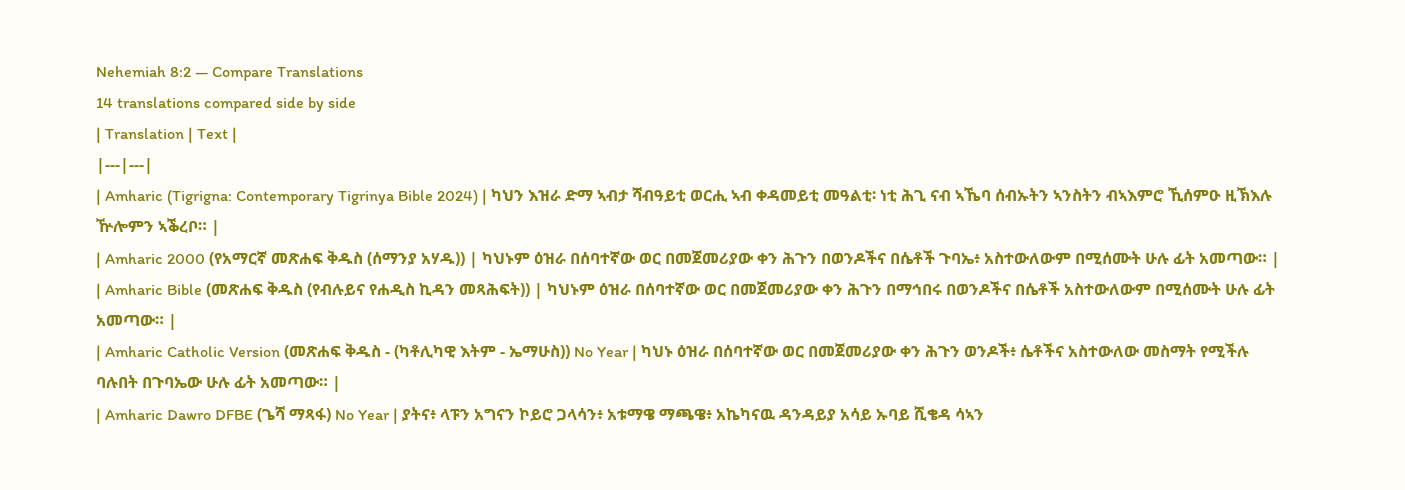Nehemiah 8:2 — Compare Translations
14 translations compared side by side
| Translation | Text |
|---|---|
| Amharic (Tigrigna: Contemporary Tigrinya Bible 2024) | ካህን እዝራ ድማ ኣብታ ሻብዓይቲ ወርሒ ኣብ ቀዳመይቲ መዓልቲ፡ ነቲ ሕጊ ናብ ኣኼባ ሰብኡትን ኣንስትን ብኣእምሮ ኺሰምዑ ዚኽእሉ ዅሎምን ኣቕረቦ። |
| Amharic 2000 (የአማርኛ መጽሐፍ ቅዱስ (ሰማንያ አሃዱ)) | ካህኑም ዕዝራ በሰባተኛው ወር በመጀመሪያው ቀን ሕጉን በወንዶችና በሴቶች ጉባኤ፥ አስተውለውም በሚሰሙት ሁሉ ፊት አመጣው። |
| Amharic Bible (መጽሐፍ ቅዱስ (የብሉይና የሐዲስ ኪዳን መጻሕፍት)) | ካህኑም ዕዝራ በሰባተኛው ወር በመጀመሪያው ቀን ሕጉን በማኅበሩ በወንዶችና በሴቶች አስተውለውም በሚሰሙት ሁሉ ፊት አመጣው። |
| Amharic Catholic Version (መጽሐፍ ቅዱስ - (ካቶሊካዊ እትም - ኤማሁስ)) No Year | ካህኑ ዕዝራ በሰባተኛው ወር በመጀመሪያው ቀን ሕጉን ወንዶች፥ ሴቶችና አስተውለው መስማት የሚችሉ ባሉበት በጉባኤው ሁሉ ፊት አመጣው። |
| Amharic Dawro DFBE (ጌሻ ማጻፋ) No Year | ያትና፥ ላፑን አግናን ኮይሮ ጋላሳን፥ አቱማዌ ማጫዌ፥ አኬካናዉ ዳንዳይያ አሳይ ኡባይ ሺቄዳ ሳኣን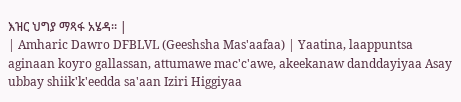እዝር ህግያ ማጻፋ አሄዳ። |
| Amharic Dawro DFBLVL (Geeshsha Mas'aafaa) | Yaatina, laappuntsa aginaan koyro gallassan, attumawe mac'c'awe, akeekanaw danddayiyaa Asay ubbay shiik'k'eedda sa'aan Iziri Higgiyaa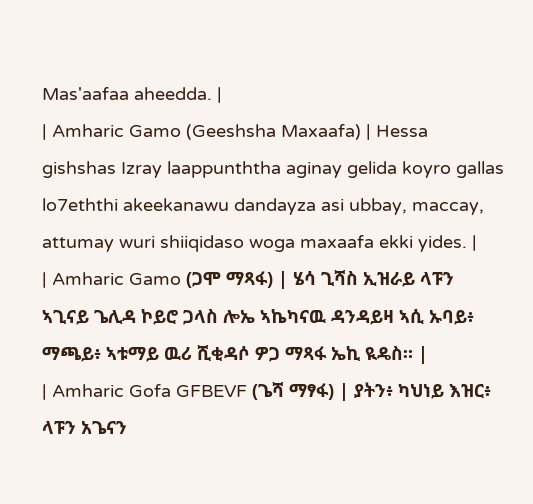Mas'aafaa aheedda. |
| Amharic Gamo (Geeshsha Maxaafa) | Hessa gishshas Izray laappunththa aginay gelida koyro gallas lo7eththi akeekanawu dandayza asi ubbay, maccay, attumay wuri shiiqidaso woga maxaafa ekki yides. |
| Amharic Gamo (ጋሞ ማጻፋ) | ሄሳ ጊሻስ ኢዝራይ ላፑን ኣጊናይ ጌሊዳ ኮይሮ ጋላስ ሎኤ ኣኬካናዉ ዳንዳይዛ ኣሲ ኡባይ፥ ማጫይ፥ ኣቱማይ ዉሪ ሺቂዳሶ ዎጋ ማጻፋ ኤኪ ዪዴስ። |
| Amharic Gofa GFBEVF (ጌሻ ማፃፋ) | ያትን፥ ካህነይ እዝር፥ ላፑን አጌናን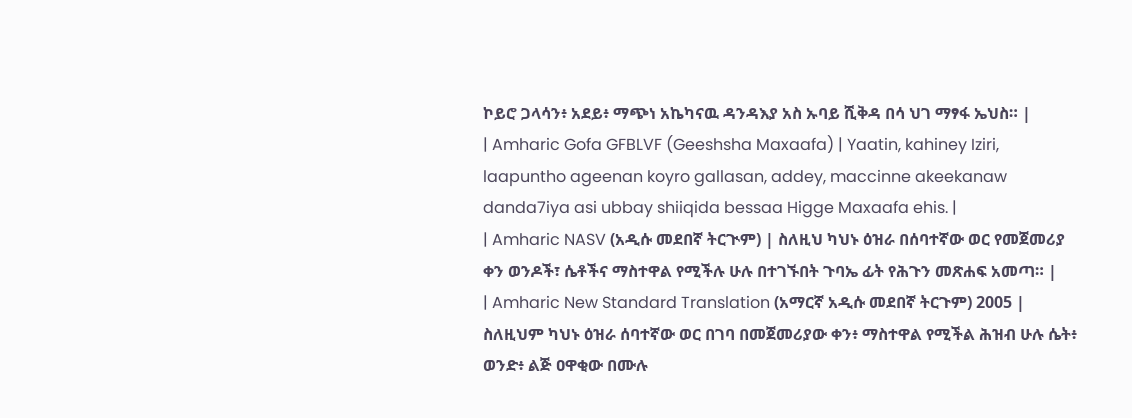ኮይሮ ጋላሳን፥ አደይ፥ ማጭነ አኬካናዉ ዳንዳእያ አስ ኡባይ ሺቅዳ በሳ ህገ ማፃፋ ኤህስ። |
| Amharic Gofa GFBLVF (Geeshsha Maxaafa) | Yaatin, kahiney Iziri, laapuntho ageenan koyro gallasan, addey, maccinne akeekanaw danda7iya asi ubbay shiiqida bessaa Higge Maxaafa ehis. |
| Amharic NASV (አዲሱ መደበኛ ትርጒም) | ስለዚህ ካህኑ ዕዝራ በሰባተኛው ወር የመጀመሪያ ቀን ወንዶች፣ ሴቶችና ማስተዋል የሚችሉ ሁሉ በተገኙበት ጉባኤ ፊት የሕጉን መጽሐፍ አመጣ። |
| Amharic New Standard Translation (አማርኛ አዲሱ መደበኛ ትርጉም) 2005 | ስለዚህም ካህኑ ዕዝራ ሰባተኛው ወር በገባ በመጀመሪያው ቀን፥ ማስተዋል የሚችል ሕዝብ ሁሉ ሴት፥ ወንድ፥ ልጅ ዐዋቂው በሙሉ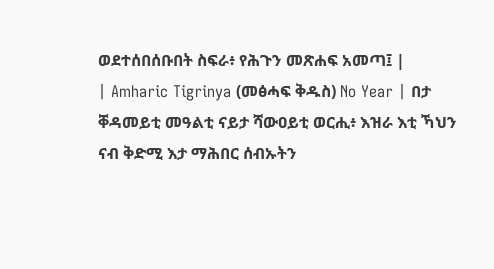ወደተሰበሰቡበት ስፍራ፥ የሕጉን መጽሐፍ አመጣ፤ |
| Amharic Tigrinya (መፅሓፍ ቅዱስ) No Year | በታ ቐዳመይቲ መዓልቲ ናይታ ሻውዐይቲ ወርሒ፥ እዝራ እቲ ኻህን ናብ ቅድሚ እታ ማሕበር ሰብኡትን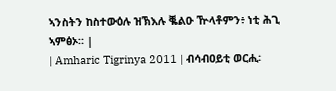ኣንስትን ከስተውዕሉ ዝኽእሉ ቘልዑ ዅላቶምን፥ ነቲ ሕጊ ኣምፅኦ። |
| Amharic Tigrinya 2011 | ብሳብዐይቲ ወርሒ፡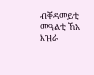ብቐዳመይቲ መዓልቲ ኸአ እዝራ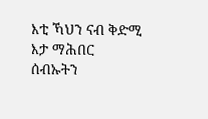እቲ ኻህን ናብ ቅድሚ እታ ማሕበር ሰብኡትን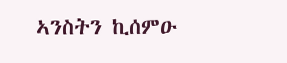ኣንስትን ኪሰምዑ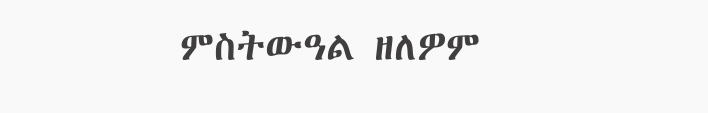ምስትውዓል ዘለዎም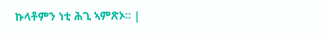ኩላቶምን ነቲ ሕጊ ኣምጽኦ። |